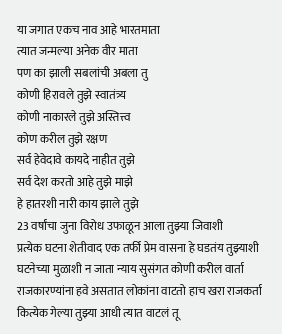या जगात एकच नाव आहे भारतमाता
त्यात जन्मल्या अनेक वीर माता
पण का झाली सबलांची अबला तु
कोणी हिरावले तुझे स्वातंत्र्य
कोणी नाकारले तुझे अस्तित्त्व
कोण करील तुझे रक्षण
सर्व हेवेदावे कायदे नाहीत तुझे
सर्व देश करतो आहे तुझे माझे
हे हातरशी नारी काय झाले तुझे
23 वर्षांचा जुना विरोध उफाळून आला तुझ्या जिवाशी
प्रत्येक घटना शेतीवाद एक तर्फी प्रेम वासना हे घडतंय तुझ्याशी
घटनेच्या मुळाशी न जाता न्याय सुसंगत कोणी करील वार्ता
राजकारण्यांना हवे असतात लोकांना वाटतो हाच खरा राजकर्ता
कित्येक गेल्या तुझ्या आधी त्यात वाटलं तू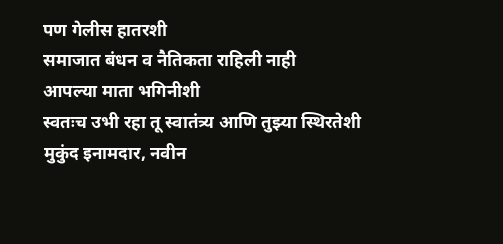पण गेलीस हातरशी
समाजात बंधन व नैतिकता राहिली नाही
आपल्या माता भगिनीशी
स्वतःच उभी रहा तू स्वातंत्र्य आणि तुझ्या स्थिरतेशी
मुकुंद इनामदार, नवीन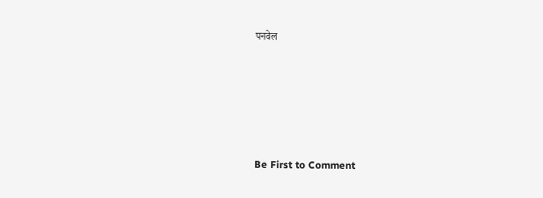पनवेल







Be First to Comment